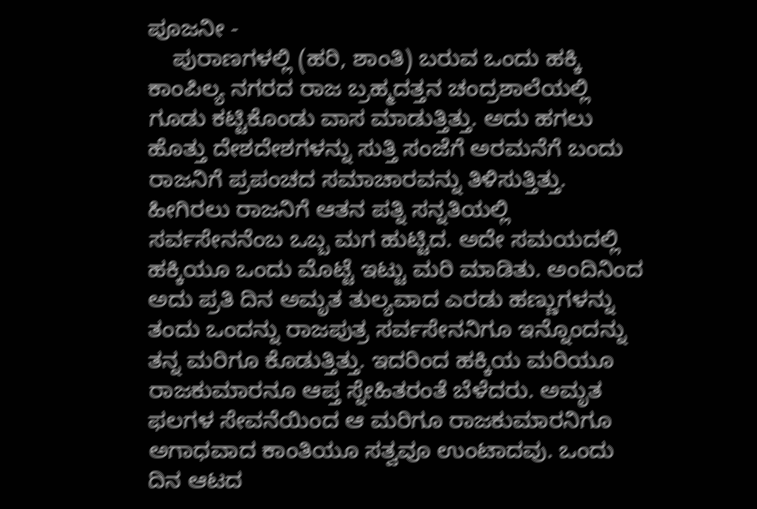ಪೂಜನೀ -
    ಪುರಾಣಗಳಲ್ಲಿ (ಹರಿ, ಶಾಂತಿ) ಬರುವ ಒಂದು ಹಕ್ಕಿ ಕಾಂಪಿಲ್ಯ ನಗರದ ರಾಜ ಬ್ರಹ್ಮದತ್ತನ ಚಂದ್ರಶಾಲೆಯಲ್ಲಿ ಗೂಡು ಕಟ್ಟಿಕೊಂಡು ವಾಸ ಮಾಡುತ್ತಿತ್ತು. ಅದು ಹಗಲು ಹೊತ್ತು ದೇಶದೇಶಗಳನ್ನು ಸುತ್ತಿ ಸಂಜೆಗೆ ಅರಮನೆಗೆ ಬಂದು ರಾಜನಿಗೆ ಪ್ರಪಂಚದ ಸಮಾಚಾರವನ್ನು ತಿಳಿಸುತ್ತಿತ್ತು. ಹೀಗಿರಲು ರಾಜನಿಗೆ ಆತನ ಪತ್ನಿ ಸನ್ನತಿಯಲ್ಲಿ ಸರ್ವಸೇನನೆಂಬ ಒಬ್ಬ ಮಗ ಹುಟ್ಟಿದ. ಅದೇ ಸಮಯದಲ್ಲಿ ಹಕ್ಕಿಯೂ ಒಂದು ಮೊಟ್ಟೆ ಇಟ್ಟು ಮರಿ ಮಾಡಿತು. ಅಂದಿನಿಂದ ಅದು ಪ್ರತಿ ದಿನ ಅಮೃತ ತುಲ್ಯವಾದ ಎರಡು ಹಣ್ಣುಗಳನ್ನು ತಂದು ಒಂದನ್ನು ರಾಜಪುತ್ರ ಸರ್ವಸೇನನಿಗೂ ಇನ್ನೊಂದನ್ನು ತನ್ನ ಮರಿಗೂ ಕೊಡುತ್ತಿತ್ತು. ಇದರಿಂದ ಹಕ್ಕಿಯ ಮರಿಯೂ ರಾಜಕುಮಾರನೂ ಆಪ್ತ ಸ್ನೇಹಿತರಂತೆ ಬೆಳೆದರು. ಅಮೃತ ಫಲಗಳ ಸೇವನೆಯಿಂದ ಆ ಮರಿಗೂ ರಾಜಕುಮಾರನಿಗೂ ಅಗಾಧವಾದ ಕಾಂತಿಯೂ ಸತ್ವವೂ ಉಂಟಾದವು. ಒಂದು ದಿನ ಆಟದ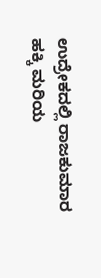ಉದ್ರೇಕದಲ್ಲಿ ರಾಜಕುಮಾರ ಹಕ್ಕಿ ಮರಿಯ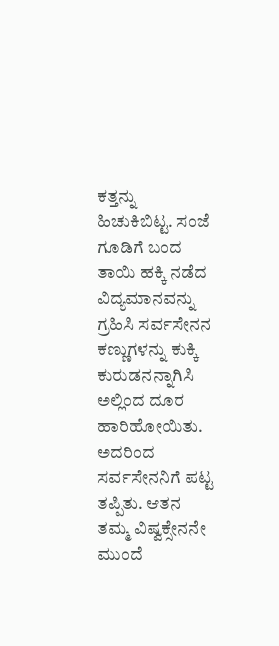ಕತ್ತನ್ನು ಹಿಚುಕಿಬಿಟ್ಟ. ಸಂಜೆ ಗೂಡಿಗೆ ಬಂದ ತಾಯಿ ಹಕ್ಕಿ ನಡೆದ ವಿದ್ಯಮಾನವನ್ನು ಗ್ರಹಿಸಿ ಸರ್ವಸೇನನ ಕಣ್ಣುಗಳನ್ನು ಕುಕ್ಕಿ ಕುರುಡನನ್ನಾಗಿಸಿ ಅಲ್ಲಿಂದ ದೂರ ಹಾರಿಹೋಯಿತು. ಅದರಿಂದ ಸರ್ವಸೇನನಿಗೆ ಪಟ್ಟ ತಪ್ಪಿತು. ಆತನ ತಮ್ಮ ವಿಷ್ವಕ್ಸೇನನೇ ಮುಂದೆ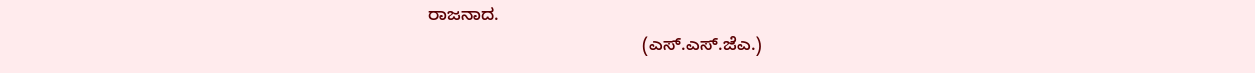ರಾಜನಾದ.
                                            (ಎಸ್.ಎಸ್.ಜೆಎ.)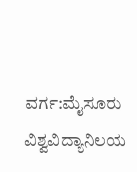ವರ್ಗ:ಮೈಸೂರು ವಿಶ್ವವಿದ್ಯಾನಿಲಯ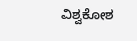ವಿಶ್ವಕೋಶ